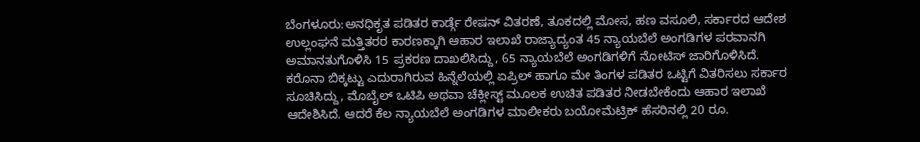ಬೆಂಗಳೂರು:ಅನಧಿಕೃತ ಪಡಿತರ ಕಾರ್ಡ್ಗೆ ರೇಷನ್ ವಿತರಣೆ, ತೂಕದಲ್ಲಿ ಮೋಸ, ಹಣ ವಸೂಲಿ, ಸರ್ಕಾರದ ಆದೇಶ ಉಲ್ಲಂಘನೆ ಮತ್ತಿತರರ ಕಾರಣಕ್ಕಾಗಿ ಆಹಾರ ಇಲಾಖೆ ರಾಜ್ಯಾದ್ಯಂತ 45 ನ್ಯಾಯಬೆಲೆ ಅಂಗಡಿಗಳ ಪರವಾನಗಿ ಅಮಾನತುಗೊಳಿಸಿ 15 ಪ್ರಕರಣ ದಾಖಲಿಸಿದ್ದು, 65 ನ್ಯಾಯಬೆಲೆ ಅಂಗಡಿಗಳಿಗೆ ನೋಟಿಸ್ ಜಾರಿಗೊಳಿಸಿದೆ.
ಕರೊನಾ ಬಿಕ್ಕಟ್ಟು ಎದುರಾಗಿರುವ ಹಿನ್ನೆಲೆಯಲ್ಲಿ ಏಪ್ರಿಲ್ ಹಾಗೂ ಮೇ ತಿಂಗಳ ಪಡಿತರ ಒಟ್ಟಿಗೆ ವಿತರಿಸಲು ಸರ್ಕಾರ ಸೂಚಿಸಿದ್ದು, ಮೊಬೈಲ್ ಒಟಿಪಿ ಅಥವಾ ಚೆಕ್ಲೀಸ್ಟ್ ಮೂಲಕ ಉಚಿತ ಪಡಿತರ ನೀಡಬೇಕೆಂದು ಆಹಾರ ಇಲಾಖೆ ಆದೇಶಿಸಿದೆ. ಆದರೆ ಕೆಲ ನ್ಯಾಯಬೆಲೆ ಅಂಗಡಿಗಳ ಮಾಲೀಕರು ಬಯೋಮೆಟ್ರಿಕ್ ಹೆಸರಿನಲ್ಲಿ 20 ರೂ.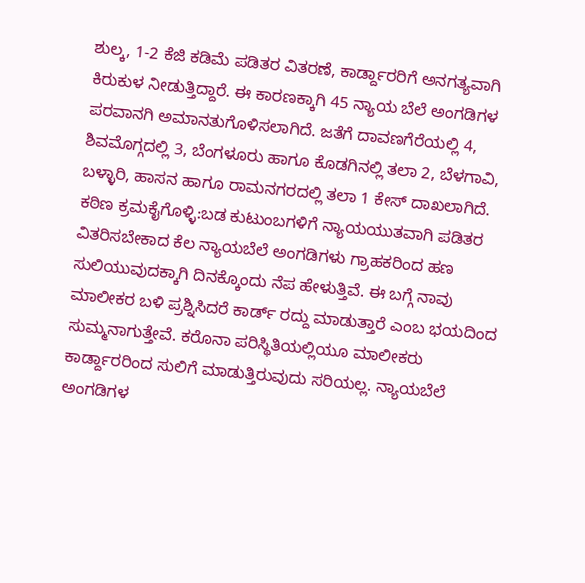ಶುಲ್ಕ, 1-2 ಕೆಜಿ ಕಡಿಮೆ ಪಡಿತರ ವಿತರಣೆ, ಕಾರ್ಡ್ದಾರರಿಗೆ ಅನಗತ್ಯವಾಗಿ ಕಿರುಕುಳ ನೀಡುತ್ತಿದ್ದಾರೆ. ಈ ಕಾರಣಕ್ಕಾಗಿ 45 ನ್ಯಾಯ ಬೆಲೆ ಅಂಗಡಿಗಳ ಪರವಾನಗಿ ಅಮಾನತುಗೊಳಿಸಲಾಗಿದೆ. ಜತೆಗೆ ದಾವಣಗೆರೆಯಲ್ಲಿ 4, ಶಿವಮೊಗ್ಗದಲ್ಲಿ 3, ಬೆಂಗಳೂರು ಹಾಗೂ ಕೊಡಗಿನಲ್ಲಿ ತಲಾ 2, ಬೆಳಗಾವಿ, ಬಳ್ಳಾರಿ, ಹಾಸನ ಹಾಗೂ ರಾಮನಗರದಲ್ಲಿ ತಲಾ 1 ಕೇಸ್ ದಾಖಲಾಗಿದೆ.
ಕಠಿಣ ಕ್ರಮಕೈಗೊಳ್ಳಿ:ಬಡ ಕುಟುಂಬಗಳಿಗೆ ನ್ಯಾಯಯುತವಾಗಿ ಪಡಿತರ ವಿತರಿಸಬೇಕಾದ ಕೆಲ ನ್ಯಾಯಬೆಲೆ ಅಂಗಡಿಗಳು ಗ್ರಾಹಕರಿಂದ ಹಣ ಸುಲಿಯುವುದಕ್ಕಾಗಿ ದಿನಕ್ಕೊಂದು ನೆಪ ಹೇಳುತ್ತಿವೆ. ಈ ಬಗ್ಗೆ ನಾವು ಮಾಲೀಕರ ಬಳಿ ಪ್ರಶ್ನಿಸಿದರೆ ಕಾರ್ಡ್ ರದ್ದು ಮಾಡುತ್ತಾರೆ ಎಂಬ ಭಯದಿಂದ ಸುಮ್ಮನಾಗುತ್ತೇವೆ. ಕರೊನಾ ಪರಿಸ್ಥಿತಿಯಲ್ಲಿಯೂ ಮಾಲೀಕರು ಕಾರ್ಡ್ದಾರರಿಂದ ಸುಲಿಗೆ ಮಾಡುತ್ತಿರುವುದು ಸರಿಯಲ್ಲ. ನ್ಯಾಯಬೆಲೆ ಅಂಗಡಿಗಳ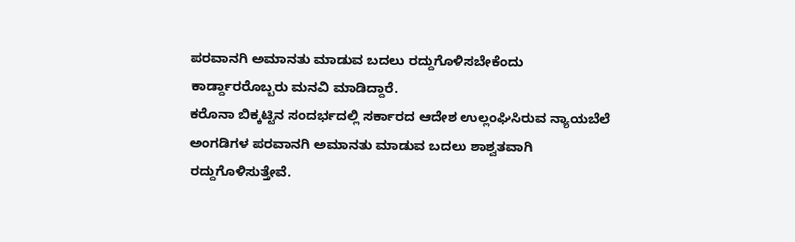ಪರವಾನಗಿ ಅಮಾನತು ಮಾಡುವ ಬದಲು ರದ್ದುಗೊಳಿಸಬೇಕೆಂದು ಕಾರ್ಡ್ದಾರರೊಬ್ಬರು ಮನವಿ ಮಾಡಿದ್ದಾರೆ.
ಕರೊನಾ ಬಿಕ್ಕಟ್ಟಿನ ಸಂದರ್ಭದಲ್ಲಿ ಸರ್ಕಾರದ ಆದೇಶ ಉಲ್ಲಂಘಿಸಿರುವ ನ್ಯಾಯಬೆಲೆ ಅಂಗಡಿಗಳ ಪರವಾನಗಿ ಅಮಾನತು ಮಾಡುವ ಬದಲು ಶಾಶ್ವತವಾಗಿ ರದ್ದುಗೊಳಿಸುತ್ತೇವೆ.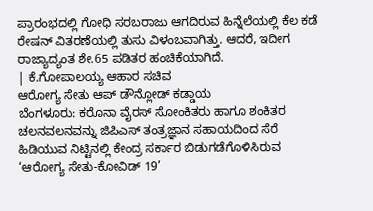ಪ್ರಾರಂಭದಲ್ಲಿ ಗೋಧಿ ಸರಬರಾಜು ಆಗದಿರುವ ಹಿನ್ನೆಲೆಯಲ್ಲಿ ಕೆಲ ಕಡೆ ರೇಷನ್ ವಿತರಣೆಯಲ್ಲಿ ತುಸು ವಿಳಂಬವಾಗಿತ್ತು. ಆದರೆ, ಇದೀಗ ರಾಜ್ಯಾದ್ಯಂತ ಶೇ.65 ಪಡಿತರ ಹಂಚಿಕೆಯಾಗಿದೆ.
| ಕೆ.ಗೋಪಾಲಯ್ಯ ಆಹಾರ ಸಚಿವ
ಆರೋಗ್ಯ ಸೇತು ಆಪ್ ಡೌನ್ಲೋಡ್ ಕಡ್ಡಾಯ
ಬೆಂಗಳೂರು: ಕರೊನಾ ವೈರಸ್ ಸೋಂಕಿತರು ಹಾಗೂ ಶಂಕಿತರ ಚಲನವಲನವನ್ನು ಜಿಪಿಎಸ್ ತಂತ್ರಜ್ಞಾನ ಸಹಾಯದಿಂದ ಸೆರೆ ಹಿಡಿಯುವ ನಿಟ್ಟಿನಲ್ಲಿ ಕೇಂದ್ರ ಸರ್ಕಾರ ಬಿಡುಗಡೆಗೊಳಿಸಿರುವ ‘ಆರೋಗ್ಯ ಸೇತು-ಕೋವಿಡ್ 19’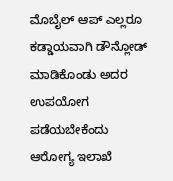ಮೊಬೈಲ್ ಆಪ್ ಎಲ್ಲರೂ ಕಡ್ಡಾಯವಾಗಿ ಡೌನ್ಲೋಡ್ ಮಾಡಿಕೊಂಡು ಅದರ ಉಪಯೋಗ ಪಡೆಯಬೇಕೆಂದು ಆರೋಗ್ಯ ಇಲಾಖೆ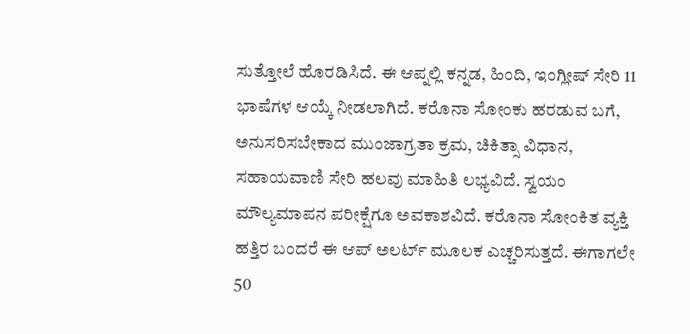ಸುತ್ತೋಲೆ ಹೊರಡಿಸಿದೆ. ಈ ಆಪ್ನಲ್ಲಿ ಕನ್ನಡ, ಹಿಂದಿ, ಇಂಗ್ಲೀಷ್ ಸೇರಿ 11 ಭಾಷೆಗಳ ಆಯ್ಕೆ ನೀಡಲಾಗಿದೆ. ಕರೊನಾ ಸೋಂಕು ಹರಡುವ ಬಗೆ, ಅನುಸರಿಸಬೇಕಾದ ಮುಂಜಾಗ್ರತಾ ಕ್ರಮ, ಚಿಕಿತ್ಸಾ ವಿಧಾನ, ಸಹಾಯವಾಣಿ ಸೇರಿ ಹಲವು ಮಾಹಿತಿ ಲಭ್ಯವಿದೆ. ಸ್ವಯಂ ಮೌಲ್ಯಮಾಪನ ಪರೀಕ್ಷೆಗೂ ಅವಕಾಶವಿದೆ. ಕರೊನಾ ಸೋಂಕಿತ ವ್ಯಕ್ತಿ ಹತ್ತಿರ ಬಂದರೆ ಈ ಆಪ್ ಅಲರ್ಟ್ ಮೂಲಕ ಎಚ್ಚರಿಸುತ್ತದೆ. ಈಗಾಗಲೇ 50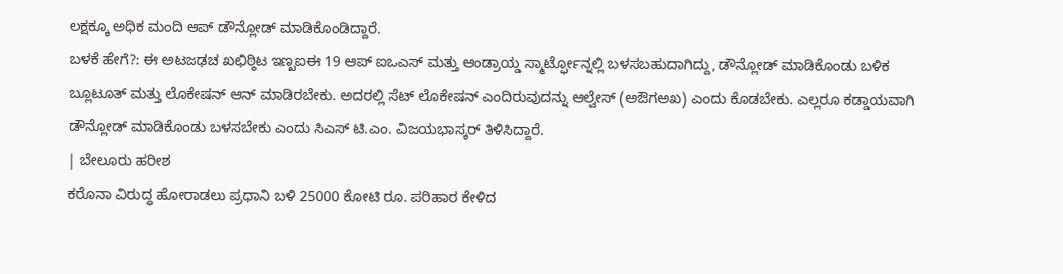ಲಕ್ಷಕ್ಕೂ ಅಧಿಕ ಮಂದಿ ಆಪ್ ಡೌನ್ಲೋಡ್ ಮಾಡಿಕೊಂಡಿದ್ದಾರೆ.
ಬಳಕೆ ಹೇಗೆ?: ಈ ಅಟಜಢಚ ಖಛಿಠ್ಠಿಟ ಇಣ್ಖಐಈ 19 ಆಪ್ ಐಒಎಸ್ ಮತ್ತು ಆಂಡ್ರಾಯ್ಡ ಸ್ಮಾರ್ಟ್ಫೋನ್ನಲ್ಲಿ ಬಳಸಬಹುದಾಗಿದ್ದು, ಡೌನ್ಲೋಡ್ ಮಾಡಿಕೊಂಡು ಬಳಿಕ ಬ್ಲೂಟೂತ್ ಮತ್ತು ಲೊಕೇಷನ್ ಆನ್ ಮಾಡಿರಬೇಕು. ಅದರಲ್ಲಿ ಸೆಟ್ ಲೊಕೇಷನ್ ಎಂದಿರುವುದನ್ನು ಆಲ್ವೇಸ್ (ಅಔಗಅಖ) ಎಂದು ಕೊಡಬೇಕು. ಎಲ್ಲರೂ ಕಡ್ಡಾಯವಾಗಿ ಡೌನ್ಲೋಡ್ ಮಾಡಿಕೊಂಡು ಬಳಸಬೇಕು ಎಂದು ಸಿಎಸ್ ಟಿ.ಎಂ. ವಿಜಯಭಾಸ್ಕರ್ ತಿಳಿಸಿದ್ದಾರೆ.
| ಬೇಲೂರು ಹರೀಶ
ಕರೊನಾ ವಿರುದ್ಧ ಹೋರಾಡಲು ಪ್ರಧಾನಿ ಬಳಿ 25000 ಕೋಟಿ ರೂ. ಪರಿಹಾರ ಕೇಳಿದ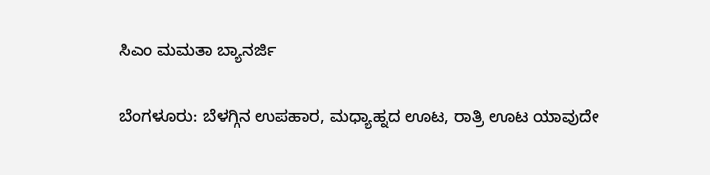ಸಿಎಂ ಮಮತಾ ಬ್ಯಾನರ್ಜಿ

ಬೆಂಗಳೂರು: ಬೆಳಗ್ಗಿನ ಉಪಹಾರ, ಮಧ್ಯಾಹ್ನದ ಊಟ, ರಾತ್ರಿ ಊಟ ಯಾವುದೇ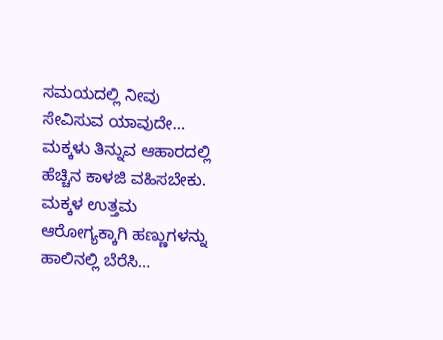ಸಮಯದಲ್ಲಿ ನೀವು ಸೇವಿಸುವ ಯಾವುದೇ…
ಮಕ್ಕಳು ತಿನ್ನುವ ಆಹಾರದಲ್ಲಿ ಹೆಚ್ಚಿನ ಕಾಳಜಿ ವಹಿಸಬೇಕು. ಮಕ್ಕಳ ಉತ್ತಮ ಆರೋಗ್ಯಕ್ಕಾಗಿ ಹಣ್ಣುಗಳನ್ನು ಹಾಲಿನಲ್ಲಿ ಬೆರೆಸಿ…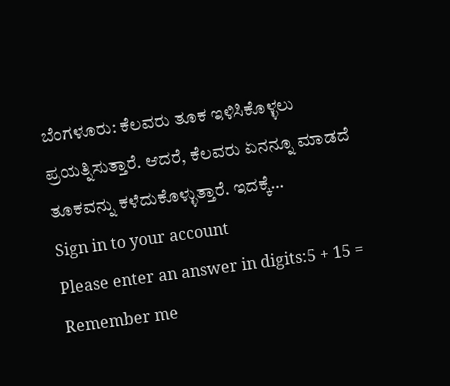ಬೆಂಗಳೂರು: ಕೆಲವರು ತೂಕ ಇಳಿಸಿಕೊಳ್ಳಲು ಪ್ರಯತ್ನಿಸುತ್ತಾರೆ. ಆದರೆ, ಕೆಲವರು ಏನನ್ನೂ ಮಾಡದೆ ತೂಕವನ್ನು ಕಳೆದುಕೊಳ್ಳುತ್ತಾರೆ. ಇದಕ್ಕೆ…
Sign in to your account
Please enter an answer in digits:5 + 15 =
Remember me